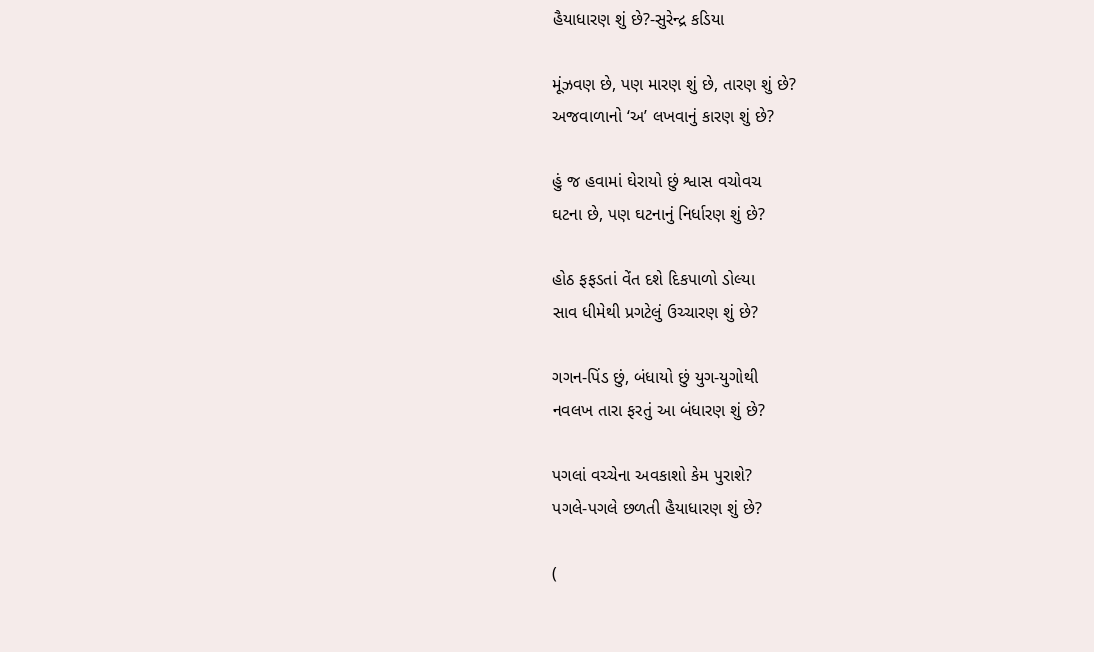હૈયાધારણ શું છે?-સુરેન્દ્ર કડિયા

મૂંઝવણ છે, પણ મારણ શું છે, તારણ શું છે?
અજવાળાનો ‘અ’ લખવાનું કારણ શું છે?

હું જ હવામાં ઘેરાયો છું શ્વાસ વચોવચ
ઘટના છે, પણ ઘટનાનું નિર્ધારણ શું છે?

હોઠ ફફડતાં વેંત દશે દિકપાળો ડોલ્યા
સાવ ધીમેથી પ્રગટેલું ઉચ્ચારણ શું છે?

ગગન-પિંડ છું, બંધાયો છું યુગ-યુગોથી
નવલખ તારા ફરતું આ બંધારણ શું છે?

પગલાં વચ્ચેના અવકાશો કેમ પુરાશે?
પગલે-પગલે છળતી હૈયાધારણ શું છે?

(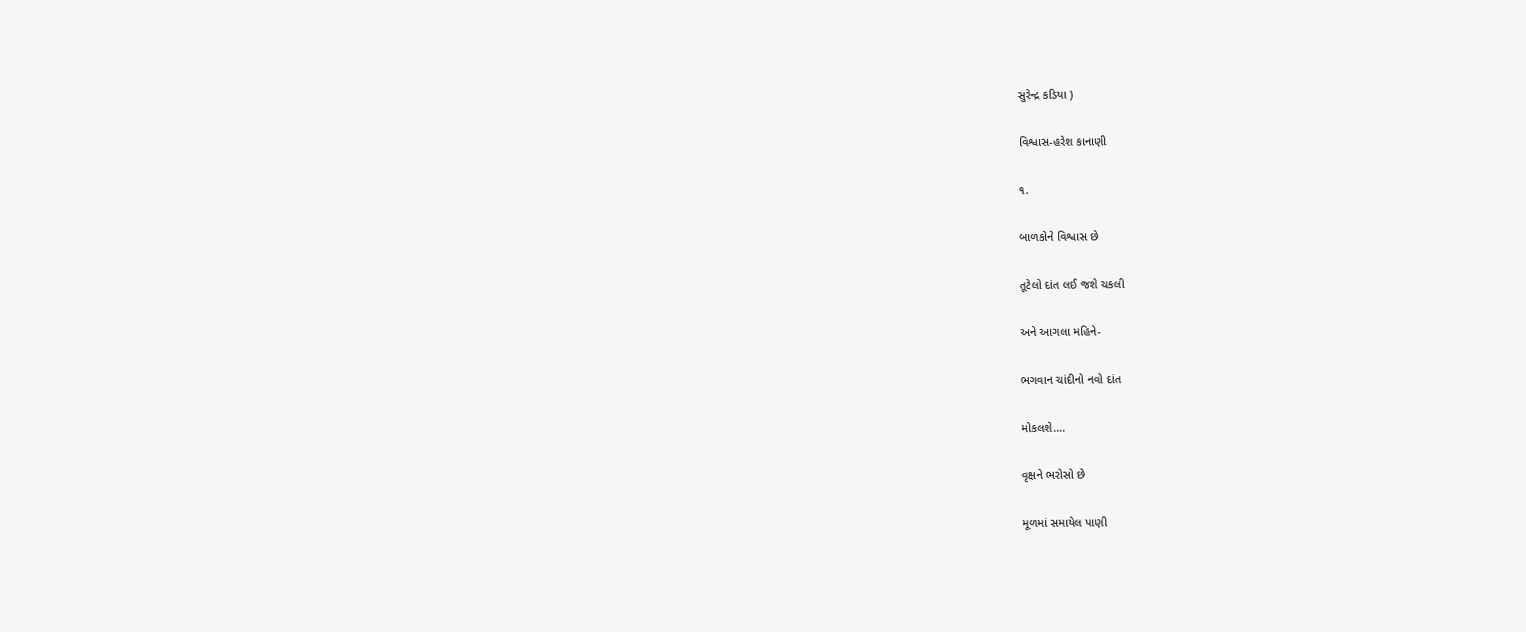સુરેન્દ્ર કડિયા )

વિશ્વાસ-હરેશ કાનાણી

૧.

બાળકોને વિશ્વાસ છે

તૂટેલો દાંત લઈ જશે ચકલી

અને આગલા મહિને-

ભગવાન ચાંદીનો નવો દાંત

મોકલશે….

વૃક્ષને ભરોસો છે

મૂળમાં સમાયેલ પાણી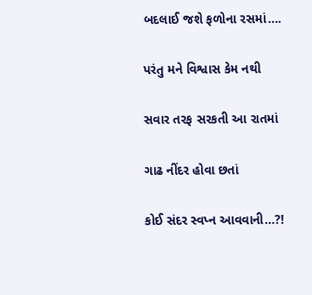બદલાઈ જશે ફળોના રસમાં….

પરંતુ મને વિશ્વાસ કેમ નથી

સવાર તરફ સરકતી આ રાતમાં

ગાઢ નીંદર હોવા છતાં

કોઈ સંદર સ્વપ્ન આવવાની…?!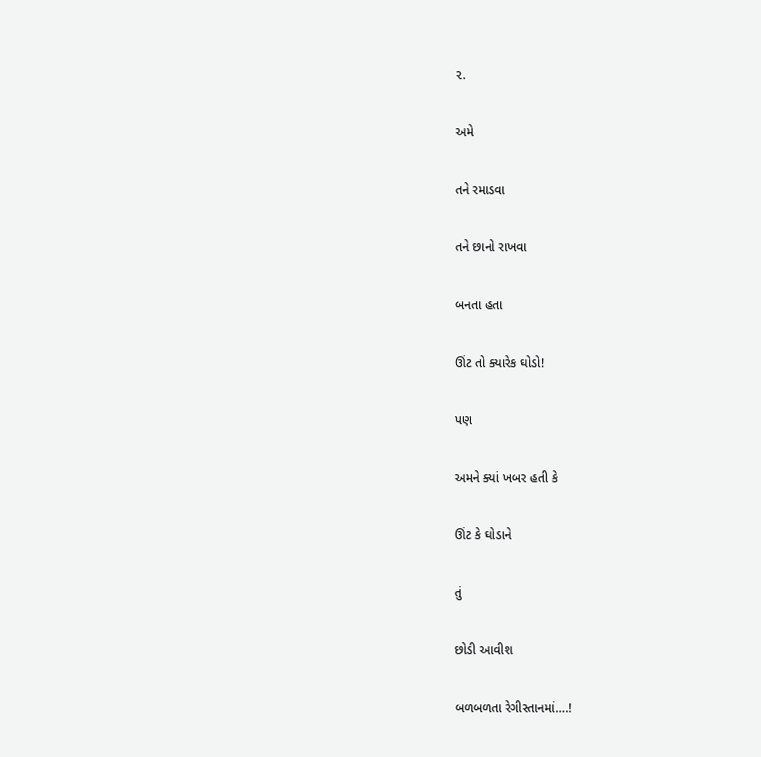૨.

અમે

તને રમાડવા

તને છાનો રાખવા

બનતા હતા

ઊંટ તો ક્યારેક ઘોડો!

પણ

અમને ક્યાં ખબર હતી કે

ઊંટ કે ઘોડાને

તું

છોડી આવીશ

બળબળતા રેગીસ્તાનમાં….!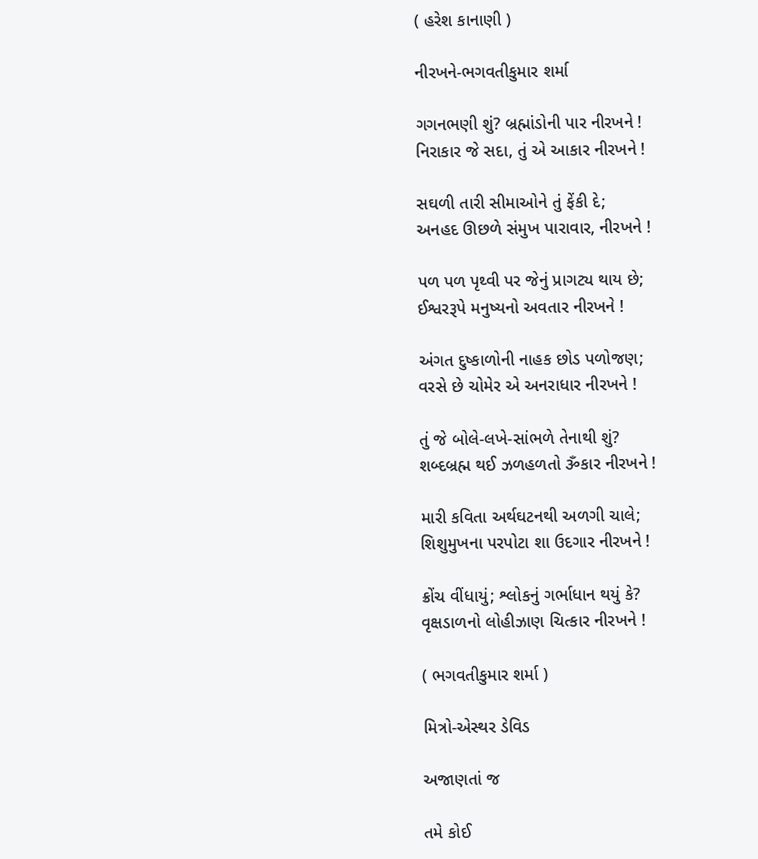( હરેશ કાનાણી )

નીરખને-ભગવતીકુમાર શર્મા

ગગનભણી શું? બ્રહ્માંડોની પાર નીરખને !
નિરાકાર જે સદા, તું એ આકાર નીરખને !

સઘળી તારી સીમાઓને તું ફેંકી દે;
અનહદ ઊછળે સંમુખ પારાવાર, નીરખને !

પળ પળ પૃથ્વી પર જેનું પ્રાગટ્ય થાય છે;
ઈશ્વરરૂપે મનુષ્યનો અવતાર નીરખને !

અંગત દુષ્કાળોની નાહક છોડ પળોજણ;
વરસે છે ચોમેર એ અનરાધાર નીરખને !

તું જે બોલે-લખે-સાંભળે તેનાથી શું?
શબ્દબ્રહ્મ થઈ ઝળહળતો ૐકાર નીરખને !

મારી કવિતા અર્થઘટનથી અળગી ચાલે;
શિશુમુખના પરપોટા શા ઉદગાર નીરખને !

ક્રોંચ વીંધાયું; શ્લોકનું ગર્ભાધાન થયું કે?
વૃક્ષડાળનો લોહીઝાણ ચિત્કાર નીરખને !

( ભગવતીકુમાર શર્મા )

મિત્રો-એસ્થર ડેવિડ

અજાણતાં જ

તમે કોઈ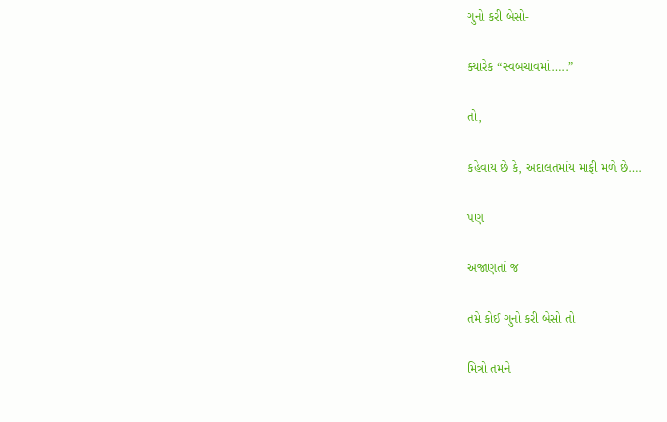ગુનો કરી બેસો-

ક્યારેક “સ્વબચાવમાં…..”

તો,

કહેવાય છે કે, અદાલતમાંય માફી મળે છે….

પણ

અજાણતાં જ

તમે કોઈ ગુનો કરી બેસો તો

મિત્રો તમને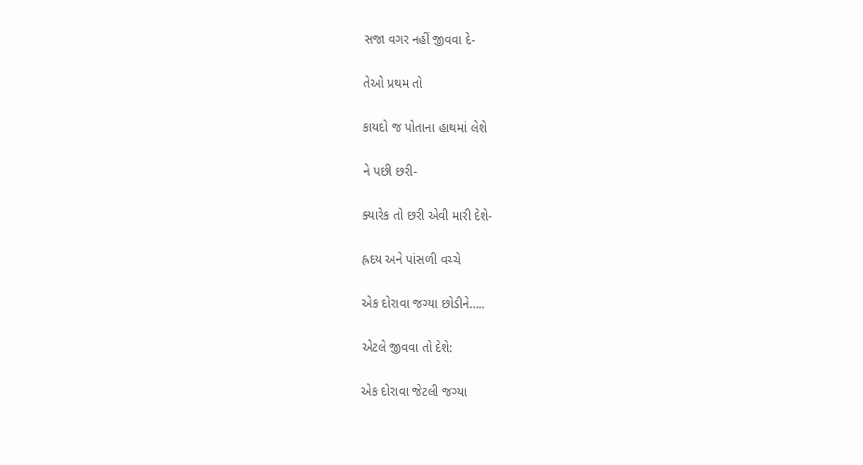સજા વગર નહીં જીવવા દે-

તેઓ પ્રથમ તો

કાયદો જ પોતાના હાથમાં લેશે

ને પછી છરી-

ક્યારેક તો છરી એવી મારી દેશે-

હ્રદય અને પાંસળી વચ્ચે

એક દોરાવા જગ્યા છોડીને…..

એટલે જીવવા તો દેશે:

એક દોરાવા જેટલી જગ્યા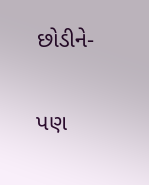છોડીને-

પણ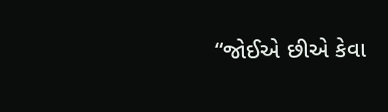“જોઈએ છીએ કેવા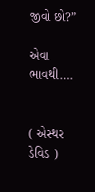જીવો છો?”

એવા ભાવથી….


( એસ્થર ડેવિડ )